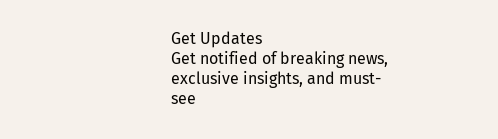Get Updates
Get notified of breaking news, exclusive insights, and must-see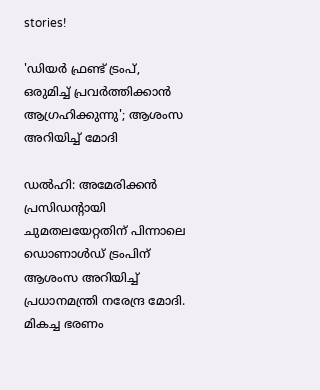stories!

'ഡിയർ ഫ്രണ്ട് ട്രംപ്, ഒരുമിച്ച് പ്രവർത്തിക്കാൻ ആഗ്രഹിക്കുന്നു'; ആശംസ അറിയിച്ച് മോദി

ഡൽഹി: അമേരിക്കൻ പ്രസിഡന്റായി ചുമതലയേറ്റതിന് പിന്നാലെ ഡൊണാൾഡ് ട്രംപിന് ആശംസ അറിയിച്ച് പ്രധാനമന്ത്രി നരേന്ദ്ര മോദി. മികച്ച ഭരണം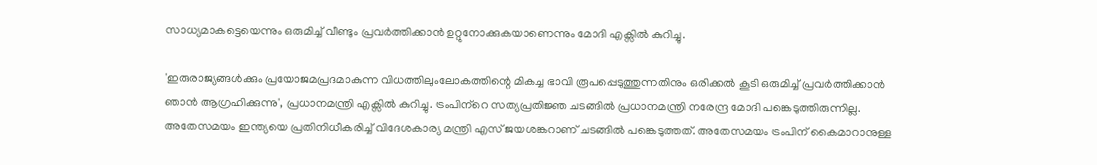സാധ്യമാകട്ടെയെന്നും ഒരുമിച്ച് വീണ്ടും പ്രവർത്തിക്കാൻ ഉറ്റുനോക്കുകയാണെന്നും മോദി എക്സിൽ കുറിച്ചു.

'ഇരുരാജ്യങ്ങൾക്കും പ്രയോജമപ്രദമാകുന്ന വിധത്തിലുംലോകത്തിന്റെ മികച്ച ഭാവി രൂപപ്പെടുത്തുന്നതിനും ഒരിക്കൽ കൂടി ഒരുമിച്ച് പ്രവർത്തിക്കാൻ ഞാൻ ആഗ്രഹിക്കുന്നു', പ്രധാനമന്ത്രി എക്സിൽ കുറിച്ചു. ട്രംപിന്‌റെ സത്യപ്രതിജ്ഞ ചടങ്ങിൽ പ്രധാനമന്ത്രി നരേന്ദ്ര മോദി പങ്കെടുത്തിരുന്നില്ല. അതേസമയം ഇന്ത്യയെ പ്രതിനിധീകരിച്ച് വിദേശകാര്യ മന്ത്രി എസ് ജയശങ്കറാണ് ചടങ്ങിൽ പങ്കെടുത്തത്. അതേസമയം ട്രംപിന് കൈമാറാനുള്ള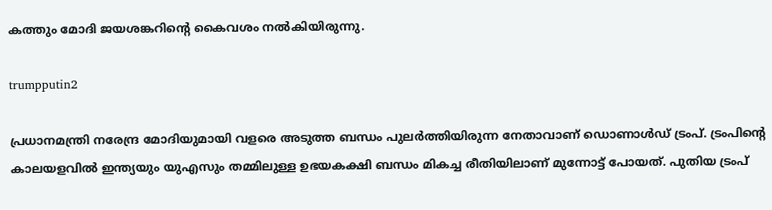കത്തും മോദി ജയശങ്കറിന്റെ കൈവശം നൽകിയിരുന്നു.

trumpputin2

പ്രധാനമന്ത്രി നരേന്ദ്ര മോദിയുമായി വളരെ അടുത്ത ബന്ധം പുലർത്തിയിരുന്ന നേതാവാണ് ഡൊണാൾഡ് ട്രംപ്. ട്രംപിന്റെ കാലയളവിൽ ഇന്ത്യയും യുഎസും തമ്മിലുള്ള ഉഭയകക്ഷി ബന്ധം മികച്ച രീതിയിലാണ് മുന്നോട്ട് പോയത്. പുതിയ ട്രംപ്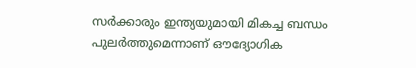സർക്കാരും ഇന്ത്യയുമായി മികച്ച ബന്ധം പുലർത്തുമെന്നാണ് ഔദ്യോഗിക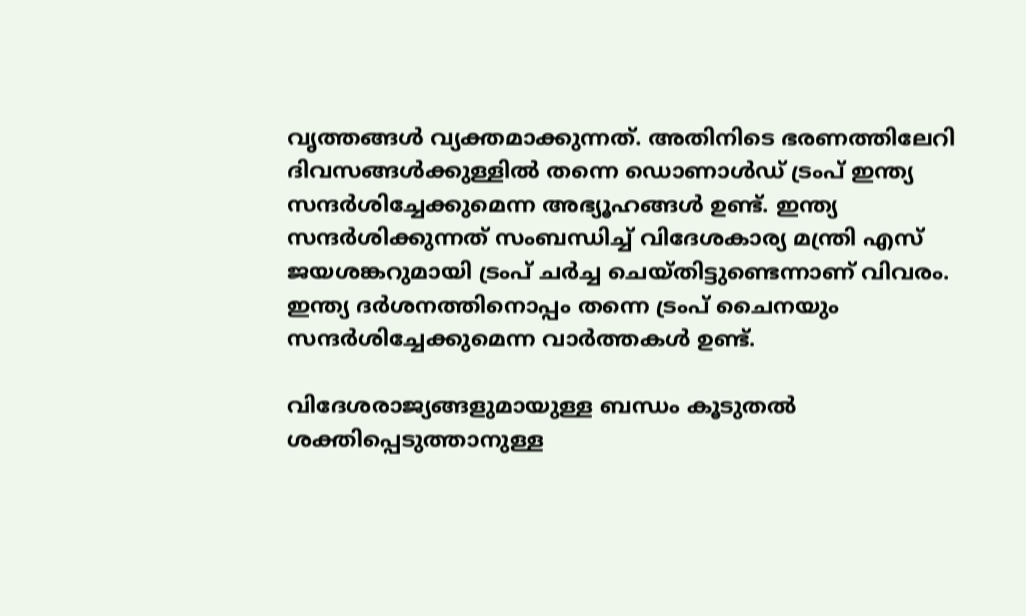വൃത്തങ്ങൾ വ്യക്തമാക്കുന്നത്. അതിനിടെ ഭരണത്തിലേറി ദിവസങ്ങൾക്കുള്ളിൽ തന്നെ ഡൊണാൾഡ് ട്രംപ് ഇന്ത്യ സന്ദർശിച്ചേക്കുമെന്ന അഭ്യൂഹങ്ങൾ ഉണ്ട്. ഇന്ത്യ സന്ദർശിക്കുന്നത് സംബന്ധിച്ച് വിദേശകാര്യ മന്ത്രി എസ് ജയശങ്കറുമായി ട്രംപ് ചർച്ച ചെയ്തിട്ടുണ്ടെന്നാണ് വിവരം. ഇന്ത്യ ദർശനത്തിനൊപ്പം തന്നെ ട്രംപ് ചൈനയും സന്ദർശിച്ചേക്കുമെന്ന വാർത്തകൾ ഉണ്ട്.

വിദേശരാജ്യങ്ങളുമായുള്ള ബന്ധം കൂടുതൽ ശക്തിപ്പെടുത്താനുള്ള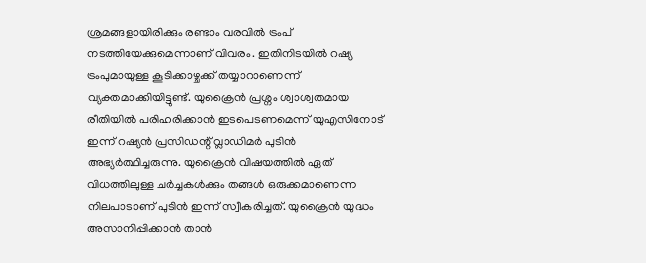ശ്രമങ്ങളായിരിക്കും രണ്ടാം വരവിൽ ട്രംപ് നടത്തിയേക്കുമെന്നാണ് വിവരം. ഇതിനിടയിൽ റഷ്യ ട്രംപുമായുള്ള കൂടിക്കാഴ്ചക്ക് തയ്യാറാണെന്ന് വ്യക്തമാക്കിയിട്ടുണ്ട്. യുക്രൈൻ പ്രശ്നം ശ്വാശ്വതമായ രീതിയിൽ പരിഹരിക്കാൻ ഇടപെടണമെന്ന് യുഎസിനോട് ഇന്ന് റഷ്യൻ പ്രസിഡന്റ് വ്ലാഡിമർ പുടിൻ അഭ്യർത്ഥിച്ചരുന്നു. യുക്രൈൻ വിഷയത്തിൽ ഏത് വിധത്തിലുള്ള ചർച്ചകൾക്കും തങ്ങൾ ഒരുക്കമാണെന്ന നിലപാടാണ് പുടിൻ ഇന്ന് സ്വീകരിച്ചത്. യുക്രൈൻ യുദ്ധം അസാനിപ്പിക്കാൻ താൻ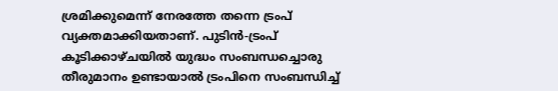ശ്രമിക്കുമെന്ന് നേരത്തേ തന്നെ ട്രംപ് വ്യക്തമാക്കിയതാണ്. പുടിൻ-ട്രംപ് കൂടിക്കാഴ്ചയിൽ യുദ്ധം സംബന്ധച്ചൊരു തീരുമാനം ഉണ്ടായാൽ ട്രംപിനെ സംബന്ധിച്ച്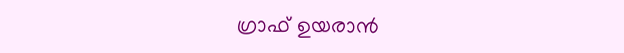ഗ്രാഫ് ഉയരാൻ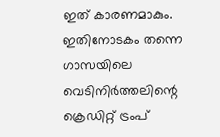ഇത് കാരണമാകും. ഇതിനോടകം തന്നെ ഗാസയിലെ വെടിനിർത്തലിന്റെ ക്രെഡിറ്റ് ട്രംപ്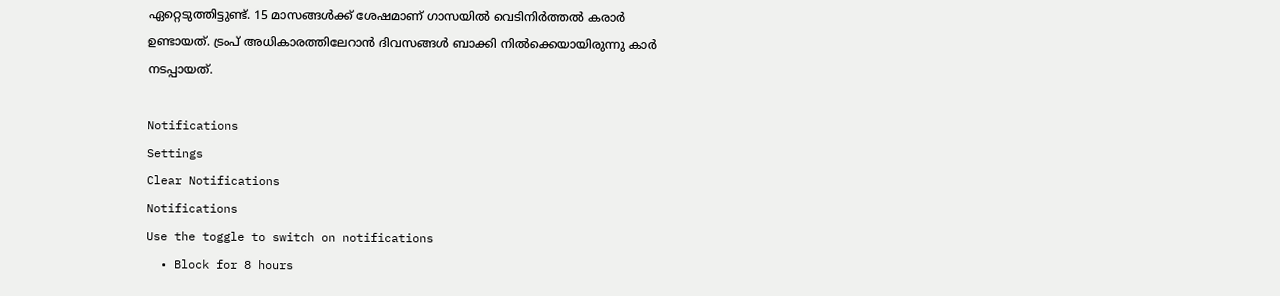ഏറ്റെടുത്തിട്ടുണ്ട്. 15 മാസങ്ങൾക്ക് ശേഷമാണ് ഗാസയിൽ വെടിനിർത്തൽ കരാർ ഉണ്ടായത്. ട്രംപ് അധികാരത്തിലേറാൻ ദിവസങ്ങൾ ബാക്കി നിൽക്കെയായിരുന്നു കാർ നടപ്പായത്.

Notifications
Settings
Clear Notifications
Notifications
Use the toggle to switch on notifications
  • Block for 8 hours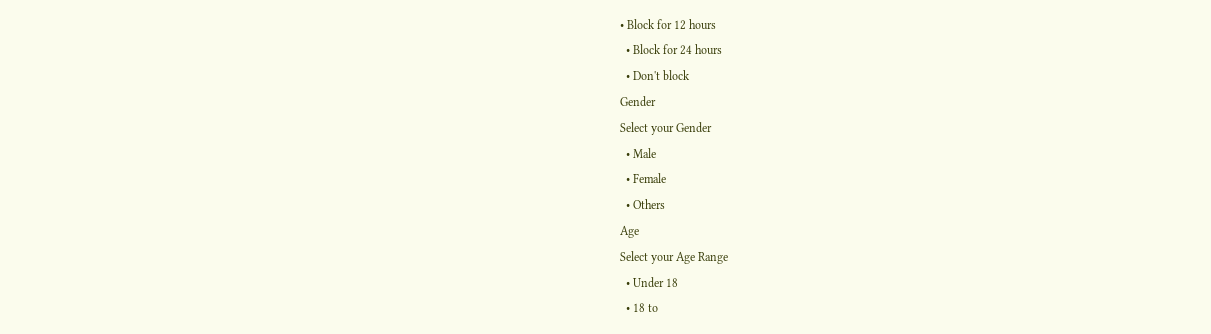• Block for 12 hours
  • Block for 24 hours
  • Don't block
Gender
Select your Gender
  • Male
  • Female
  • Others
Age
Select your Age Range
  • Under 18
  • 18 to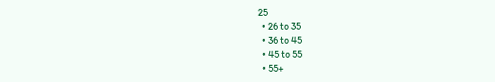25
  • 26 to 35
  • 36 to 45
  • 45 to 55
  • 55+